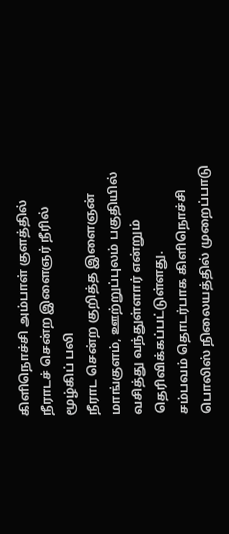கிளிநொச்சி அம்பாள் குளத்தில் நீராடச் சென்ற இளைஞர் நீரில் மூழ்கிப் பலி
நீராட சென்ற குறித்த இளைஞன் மாங்குளம், ஊற்றுப்புலம் பகுதியில் வசித்து வந்துள்ளார் என்றும் தெரிவிக்கப்பட்டுள்ளது.
சம்பவம் தொடர்பாக கிளிநொச்சி பொலிஸ் நிலையத்தில் முறைப்பாடு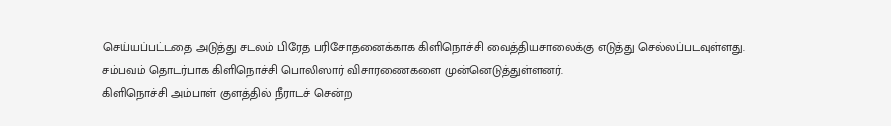செய்யப்பட்டதை அடுத்து சடலம் பிரேத பரிசோதனைக்காக கிளிநொச்சி வைத்தியசாலைக்கு எடுத்து செல்லப்படவுள்ளது.
சம்பவம் தொடர்பாக கிளிநொச்சி பொலிஸார் விசாரணைகளை முன்னெடுத்துள்ளனர்.
கிளிநொச்சி அம்பாள் குளத்தில் நீராடச் சென்ற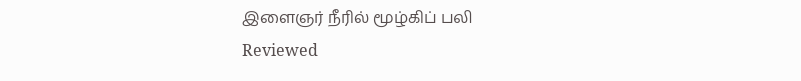இளைஞர் நீரில் மூழ்கிப் பலி
Reviewed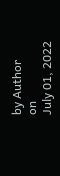by Author
on
July 01, 2022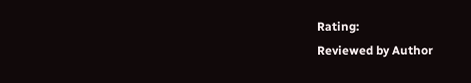Rating:
Reviewed by Author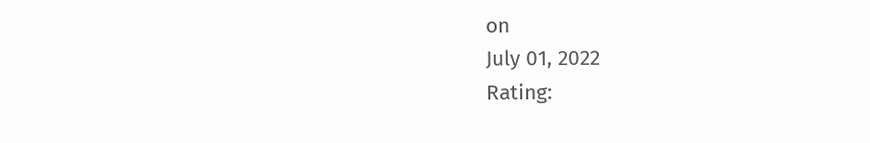on
July 01, 2022
Rating: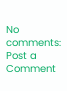No comments:
Post a Comment